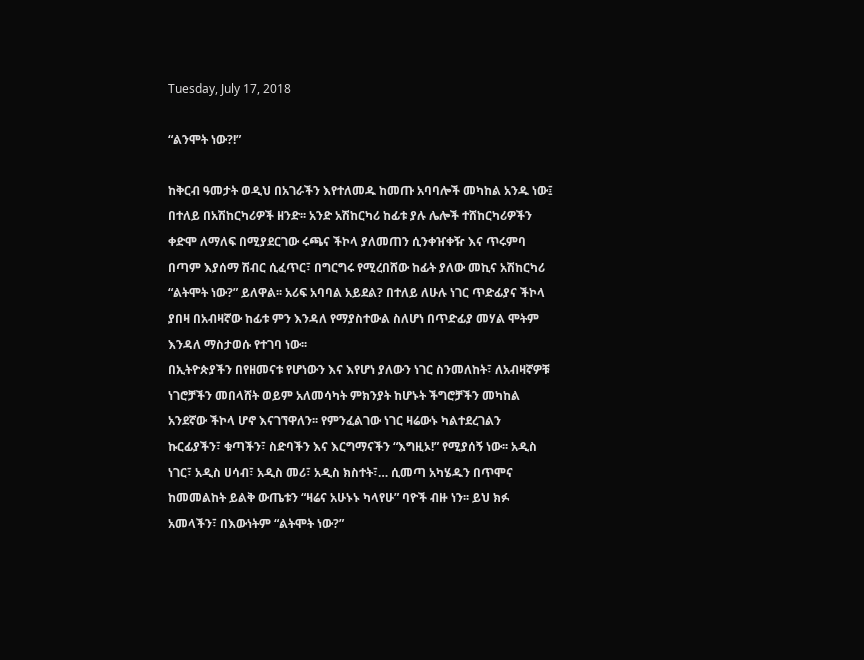Tuesday, July 17, 2018

“ልንሞት ነው?!”

ከቅርብ ዓመታት ወዲህ በአገራችን እየተለመዱ ከመጡ አባባሎች መካከል አንዱ ነው፤ በተለይ በአሽከርካሪዎች ዘንድ፡፡ አንድ አሽከርካሪ ከፊቱ ያሉ ሌሎች ተሸከርካሪዎችን ቀድሞ ለማለፍ በሚያደርገው ሩጫና ችኮላ ያለመጠን ሲንቀዠቀዥ እና ጥሩምባ በጣም እያሰማ ሽብር ሲፈጥር፣ በግርግሩ የሚረበሸው ከፊት ያለው መኪና አሽከርካሪ “ልትሞት ነው?” ይለዋል፡፡ አሪፍ አባባል አይደል? በተለይ ለሁሉ ነገር ጥድፊያና ችኮላ ያበዛ በአብዛኛው ከፊቱ ምን እንዳለ የማያስተውል ስለሆነ በጥድፊያ መሃል ሞትም እንዳለ ማስታወሱ የተገባ ነው፡፡
በኢትዮጵያችን በየዘመናቱ የሆነውን እና እየሆነ ያለውን ነገር ስንመለከት፣ ለአብዛኛዎቹ ነገሮቻችን መበላሸት ወይም አለመሳካት ምክንያት ከሆኑት ችግሮቻችን መካከል አንደኛው ችኮላ ሆኖ እናገኘዋለን፡፡ የምንፈልገው ነገር ዛሬውኑ ካልተደረገልን ኩርፊያችን፣ ቁጣችን፣ ስድባችን እና እርግማናችን “እግዚኦ!” የሚያሰኝ ነው፡፡ አዲስ ነገር፣ አዲስ ሀሳብ፣ አዲስ መሪ፣ አዲስ ክስተት፣… ሲመጣ አካሄዱን በጥሞና ከመመልከት ይልቅ ውጤቱን “ዛሬና አሁኑኑ ካላየሁ” ባዮች ብዙ ነን፡፡ ይህ ክፉ አመላችን፣ በእውነትም “ልትሞት ነው?”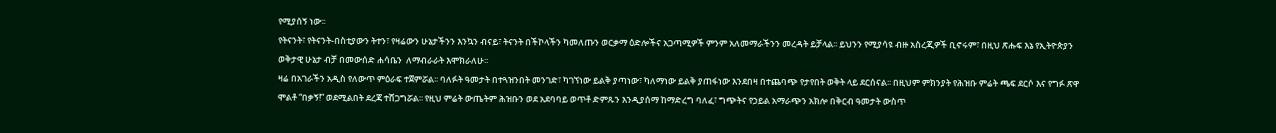የሚያሰኝ ነው፡፡
የትናንት፣ የትናንት-በስቲያውን ትተን፣ የዛሬውን ሁኔታችንን እንኳን ብናይ፣ ትናንት በችኮላችን ካመለጡን ወርቃማ ዕድሎችና አጋጣሚዎች ምንም አለመማራችንን መረዳት ይቻላል፡፡ ይህንን የሚያሳዩ ብዙ አስረጂዎች ቢኖሩም፣ በዚህ ጽሑፍ እኔ የኢትዮጵያን ወቅታዊ ሁኔታ ብቻ በመውሰድ ሐሳቤን  ለማብራራት እሞክራለሁ፡፡
ዛሬ በአገራችን አዲስ የለውጥ ምዕራፍ ተጀምሯል፡፡ ባለፉት ዓመታት በተጓዝንበት መንገድ፣ ካገኘነው ይልቅ ያጣነው፣ ካለማነው ይልቅ ያጠፋነው እንደበዛ በተጨባጭ የታየበት ወቅት ላይ ደርሰናል፡፡ በዚህም ምክንያት የሕዝቡ ምሬት ጫፍ ደርሶ እና የግፉ ጽዋ ሞልቶ “በቃኝ!” ወደሚልበት ደረጃ ተሸጋግሯል፡፡ የዚህ ምሬት ውጤትም ሕዝቡን ወደ አደባባይ ወጥቶ ድምጹን እንዲያሰማ ከማድረግ ባለፈ፣ ግጭትና የኃይል አማራጭን አክሎ በቅርብ ዓመታት ውስጥ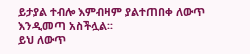ይታያል ተብሎ እምብዛም ያልተጠበቀ ለውጥ እንዲመጣ አስችሏል፡፡
ይህ ለውጥ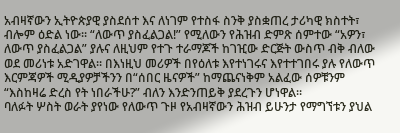አብዛኛውን ኢትዮጵያዊ ያስደሰተ እና ለነገም የተስፋ ስንቅ ያስቋጠረ ታሪካዊ ክስተት፣ ብሎም ዕድል ነው፡፡ “ለውጥ ያስፈልጋል!” የሚለውን የሕዝብ ድምጽ ሰምተው “አዎን፣ ለውጥ ያስፈልጋል” ያሉና ለዚህም የተጉ ተራማጆች ከገዢው ድርጅት ውስጥ ብቅ ብለው ወደ መሪነቱ አድገዋል፡፡ በእነዚህ መሪዎች በየዕለቱ እየተነገሩና እየተተገበሩ ያሉ የለውጥ እርምጃዎች ሚዲያዎቻችንን በ“ሰበር ዜናዎች” ከማጨናነቅም አልፈው ሰዎቹንም “እስከዛሬ ድረስ የት ነበራችሁ?” ብለን እንድንጠይቅ ያደረጉን ሆነዋል፡፡
ባለፉት ሦስት ወራት ያየነው የለውጥ ጉዞ የአብዛኛውን ሕዝብ ይሁንታ የማግኘቱን ያህል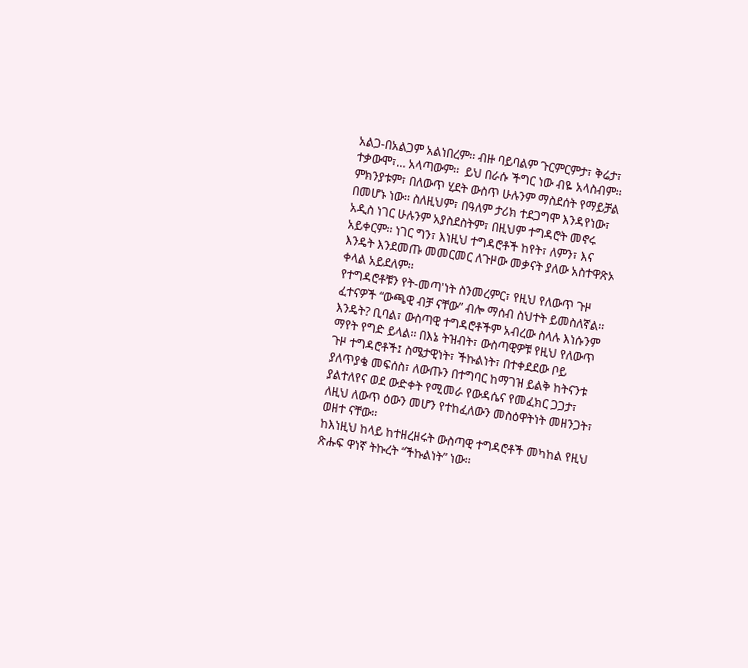አልጋ-በአልጋም አልነበረም፡፡ ብዙ ባይባልም ጉርምርምታ፣ ቅሬታ፣ ተቃውሞ፣… አላጣውም፡፡  ይህ በራሱ ችግር ነው ብዬ አላስብም፡፡ ምክንያቱም፣ በለውጥ ሂደት ውስጥ ሁሉንም ማስደሰት የማይቻል በመሆኑ ነው፡፡ ስለዚህም፣ በዓለም ታሪክ ተደጋግሞ እንዳየነው፣ አዲስ ነገር ሁሉንም አያስደስትም፣ በዚህም ተግዳሮት መኖሩ አይቀርም፡፡ ነገር ግን፣ እነዚህ ተግዳሮቶች ከየት፣ ለምን፣ እና እንዴት እንደመጡ መመርመር ለጉዞው መቃናት ያለው አስተዋጽኦ ቀላል አይደለም፡፡
የተግዳሮቶቹን የት-መጣ'ነት ስንመረምር፣ የዚህ የለውጥ ጉዞ ፈተናዎች “ውጫዊ ብቻ ናቸው” ብሎ ማሰብ ስህተት ይመስለኛል፡፡ እንዴት? ቢባል፣ ውስጣዊ ተግዳሮቶችም አብረው ስላሉ እነሱንም ማየት የግድ ይላል፡፡ በእኔ ትዝብት፣ ውስጣዊዎቹ የዚህ የለውጥ ጉዞ ተግዳሮቶች፤ ስሜታዊነት፣ ችኩልነት፣ በተቀደደው ቦይ ያለጥያቄ መፍሰስ፣ ለውጡን በተግባር ከማገዝ ይልቅ ከትናንቱ ያልተለየና ወደ ውድቀት የሚመራ የውዳሴና የመፈክር ጋጋታ፣ ለዚህ ለውጥ ዕውን መሆን የተከፈለውን መስዕዋትነት መዘንጋት፣ ወዘተ ናቸው፡፡
ከእነዚህ ከላይ ከተዘረዘሩት ውስጣዊ ተግዳሮቶች መካከል የዚህ ጽሑፍ ዋነኛ ትኩረት “ችኩልነት” ነው፡፡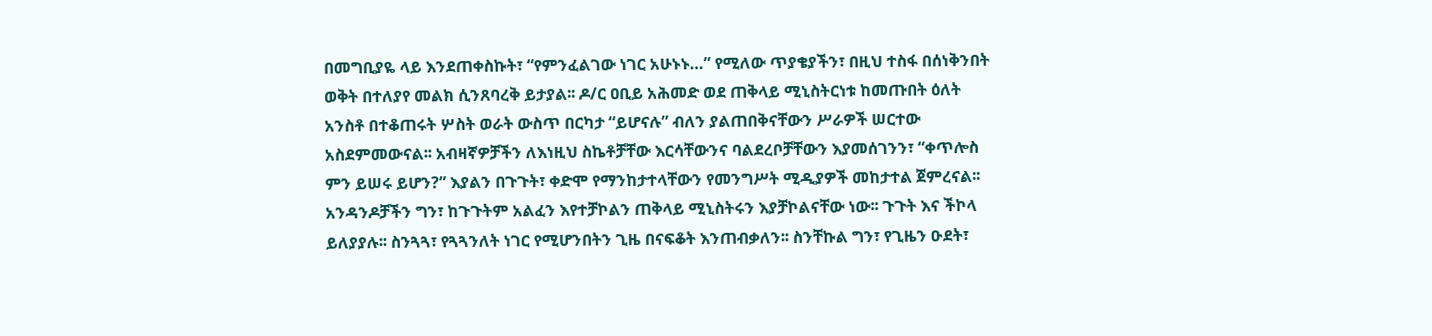በመግቢያዬ ላይ እንደጠቀስኩት፣ “የምንፈልገው ነገር አሁኑኑ…” የሚለው ጥያቄያችን፣ በዚህ ተስፋ በሰነቅንበት ወቅት በተለያየ መልክ ሲንጸባረቅ ይታያል፡፡ ዶ/ር ዐቢይ አሕመድ ወደ ጠቅላይ ሚኒስትርነቱ ከመጡበት ዕለት አንስቶ በተቆጠሩት ሦስት ወራት ውስጥ በርካታ “ይሆናሉ” ብለን ያልጠበቅናቸውን ሥራዎች ሠርተው አስደምመውናል፡፡ አብዛኛዎቻችን ለእነዚህ ስኬቶቻቸው እርሳቸውንና ባልደረቦቻቸውን እያመሰገንን፣ “ቀጥሎስ ምን ይሠሩ ይሆን?” እያልን በጉጉት፣ ቀድሞ የማንከታተላቸውን የመንግሥት ሚዲያዎች መከታተል ጀምረናል፡፡ አንዳንዶቻችን ግን፣ ከጉጉትም አልፈን እየተቻኮልን ጠቅላይ ሚኒስትሩን እያቻኮልናቸው ነው፡፡ ጉጉት እና ችኮላ ይለያያሉ፡፡ ስንጓጓ፣ የጓጓንለት ነገር የሚሆንበትን ጊዜ በናፍቆት እንጠብቃለን፡፡ ስንቸኩል ግን፣ የጊዜን ዑደት፣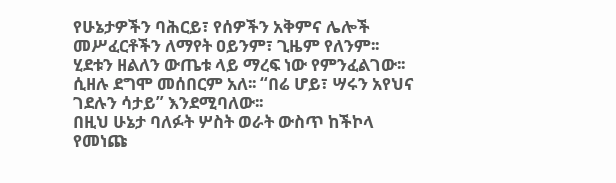የሁኔታዎችን ባሕርይ፣ የሰዎችን አቅምና ሌሎች መሥፈርቶችን ለማየት ዐይንም፣ ጊዜም የለንም፡፡ ሂደቱን ዘልለን ውጤቱ ላይ ማረፍ ነው የምንፈልገው፡፡ ሲዘሉ ደግሞ መሰበርም አለ፡፡ “በሬ ሆይ፣ ሣሩን አየህና ገደሉን ሳታይ” እንደሚባለው፡፡
በዚህ ሁኔታ ባለፉት ሦስት ወራት ውስጥ ከችኮላ የመነጩ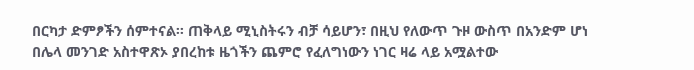በርካታ ድምፆችን ሰምተናል፡፡ ጠቅላይ ሚኒስትሩን ብቻ ሳይሆን፣ በዚህ የለውጥ ጉዞ ውስጥ በአንድም ሆነ በሌላ መንገድ አስተዋጽኦ ያበረከቱ ዜጎችን ጨምሮ የፈለግነውን ነገር ዛሬ ላይ አሟልተው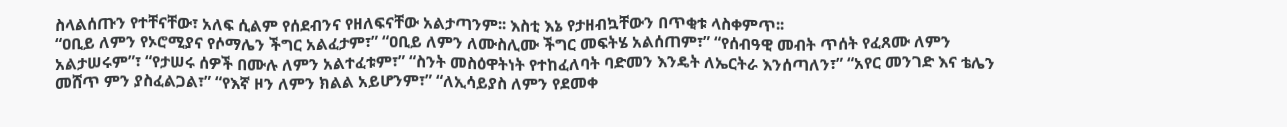ስላልሰጡን የተቸናቸው፣ አለፍ ሲልም የሰደብንና የዘለፍናቸው አልታጣንም፡፡ እስቲ እኔ የታዘብኳቸውን በጥቂቱ ላስቀምጥ፡፡
“ዐቢይ ለምን የኦሮሚያና የሶማሌን ችግር አልፈታም፣” “ዐቢይ ለምን ለሙስሊሙ ችግር መፍትሄ አልሰጠም፣” “የሰብዓዊ መብት ጥሰት የፈጸሙ ለምን አልታሠሩም”፣ “የታሠሩ ሰዎች በሙሉ ለምን አልተፈቱም፣” “ስንት መስዕዋትነት የተከፈለባት ባድመን እንዴት ለኤርትራ እንሰጣለን፣” “አየር መንገድ እና ቴሌን መሸጥ ምን ያስፈልጋል፣” “የእኛ ዞን ለምን ክልል አይሆንም፣” “ለኢሳይያስ ለምን የደመቀ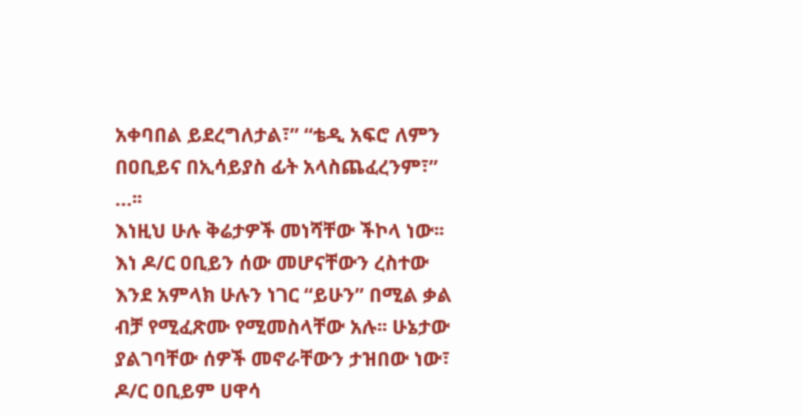አቀባበል ይደረግለታል፣” “ቴዲ አፍሮ ለምን በዐቢይና በኢሳይያስ ፊት አላስጨፈረንም፣” …፡፡
እነዚህ ሁሉ ቅሬታዎች መነሻቸው ችኮላ ነው፡፡ እነ ዶ/ር ዐቢይን ሰው መሆናቸውን ረስተው እንደ አምላክ ሁሉን ነገር “ይሁን” በሚል ቃል ብቻ የሚፈጽሙ የሚመስላቸው አሉ፡፡ ሁኔታው ያልገባቸው ሰዎች መኖራቸውን ታዝበው ነው፣ ዶ/ር ዐቢይም ሀዋሳ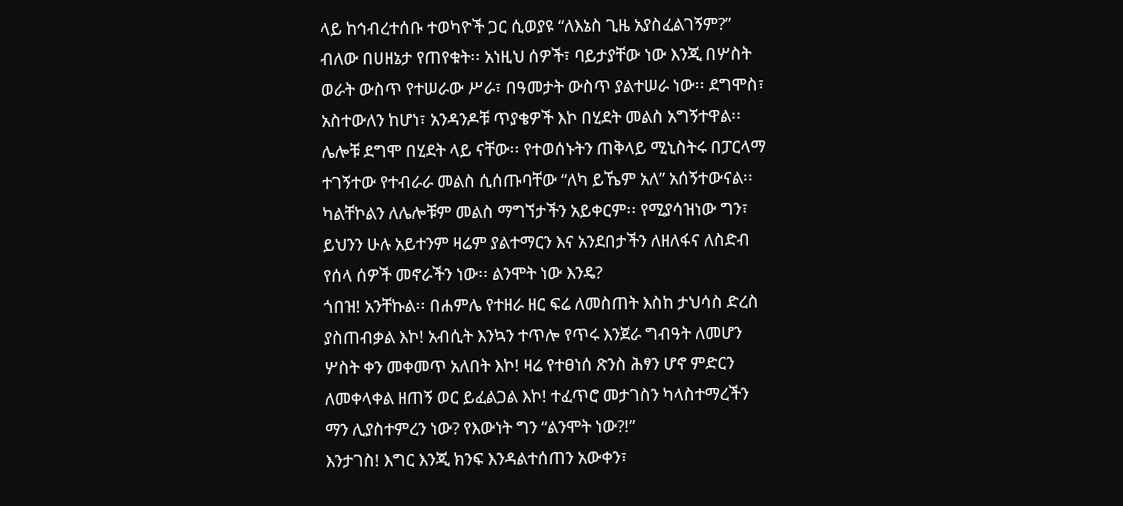ላይ ከኅብረተሰቡ ተወካዮች ጋር ሲወያዩ “ለእኔስ ጊዜ አያስፈልገኝም?” ብለው በሀዘኔታ የጠየቁት፡፡ አነዚህ ሰዎች፣ ባይታያቸው ነው እንጂ በሦስት ወራት ውስጥ የተሠራው ሥራ፣ በዓመታት ውስጥ ያልተሠራ ነው፡፡ ደግሞስ፣ አስተውለን ከሆነ፣ አንዳንዶቹ ጥያቄዎች እኮ በሂደት መልስ አግኝተዋል፡፡ ሌሎቹ ደግሞ በሂደት ላይ ናቸው፡፡ የተወሰኑትን ጠቅላይ ሚኒስትሩ በፓርላማ ተገኝተው የተብራራ መልስ ሲሰጡባቸው “ለካ ይኼም አለ” አሰኝተውናል፡፡ ካልቸኮልን ለሌሎቹም መልስ ማግኘታችን አይቀርም፡፡ የሚያሳዝነው ግን፣ ይህንን ሁሉ አይተንም ዛሬም ያልተማርን እና አንደበታችን ለዘለፋና ለስድብ የሰላ ሰዎች መኖራችን ነው፡፡ ልንሞት ነው እንዴ?
ጎበዝ! አንቸኩል፡፡ በሐምሌ የተዘራ ዘር ፍሬ ለመስጠት እስከ ታህሳስ ድረስ ያስጠብቃል እኮ! አብሲት እንኳን ተጥሎ የጥሩ እንጀራ ግብዓት ለመሆን ሦስት ቀን መቀመጥ አለበት እኮ! ዛሬ የተፀነሰ ጽንስ ሕፃን ሆኖ ምድርን ለመቀላቀል ዘጠኝ ወር ይፈልጋል እኮ! ተፈጥሮ መታገስን ካላስተማረችን ማን ሊያስተምረን ነው? የእውነት ግን “ልንሞት ነው?!”
እንታገስ! እግር እንጂ ክንፍ እንዳልተሰጠን አውቀን፣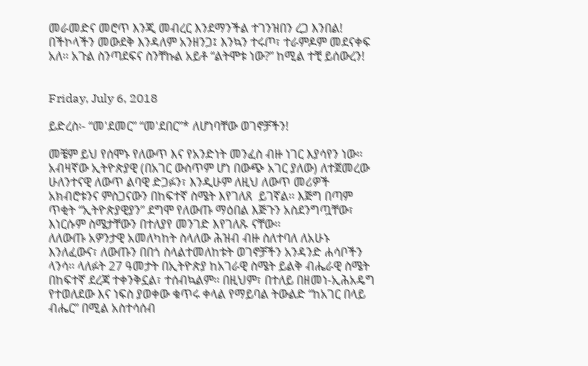መራመድና መሮጥ እንጂ መብረር እንደማንችል ተገንዝበን ረጋ እንበል! በችኮላችን መውደቅ እንዳለም አንዘንጋ፤ እንኳን ተሩጦ፣ ተራምዶም መደናቀፍ አለ፡፡ አጉል ስንጣደፍና ስንቸኩል አይቶ “ልትሞቱ ነው?” ከሚል ተቺ ይሰውረን!


Friday, July 6, 2018

ይድረስ፡- “መ'ደመር” “መ'ደበር”* ለሆነባቸው ወገኖቻችን!

መቼም ይህ የሰሞኑ የለውጥ እና የአንድነት መንፈስ ብዙ ነገር እያሳየን ነው፡፡ አብዛኛው ኢትዮጵያዊ (በአገር ውስጥም ሆነ በውጭ አገር ያለው) ለተጀመረው ሁለንተናዊ ለውጥ ልባዊ ድጋፉን፣ እንዲሁም ለዚህ ለውጥ መሪዎች አክብሮቱንና ምስጋናውን በከፍተኛ ስሜት እየገለጸ  ይገኛል፡፡ እጅግ በጣም ጥቂት “ኢትዮጵያዊያን” ደግሞ የለውጡ ማዕበል እጅጉን አስደንግጧቸው፣ እነርሱም ስሜታቸውን በተለያየ መንገድ እየገለጹ ናቸው፡፡
ለለውጡ አዎንታዊ አመለካከት ስላለው ሕዝብ ብዙ ስለተባለ ለአሁኑ እንለፈውና፣ ለውጡን በበጎ ስላልተመለከቱት ወገኖቻችን አንዳንድ ሐሳቦችን ላንሳ፡፡ ላለፉት 27 ዓመታት በኢትዮጵያ ከአገራዊ ስሜት ይልቅ ብሔራዊ ስሜት በከፍተኛ ደረጃ ተቀንቅኗል፣ ተሰብኳልም፡፡ በዚህም፣ በተለይ በዘመነ-ኢሕአዴግ የተወለደው እና ነፍስ ያወቀው ቁጥሩ ቀላል የማይባል ትውልድ “ከአገር በላይ ብሔር” በሚል አስተሳሰብ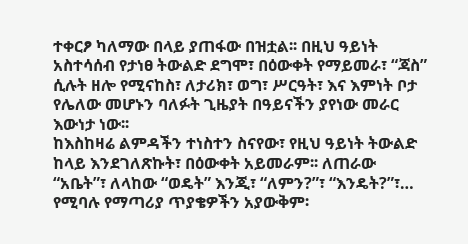ተቀርፆ ካለማው በላይ ያጠፋው በዝቷል፡፡ በዚህ ዓይነት አስተሳሰብ የታነፀ ትውልድ ደግሞ፣ በዕውቀት የማይመራ፣ “ጃስ” ሲሉት ዘሎ የሚናከስ፣ ለታሪክ፣ ወግ፣ ሥርዓት፣ እና እምነት ቦታ የሌለው መሆኑን ባለፉት ጊዜያት በዓይናችን ያየነው መራር እውነታ ነው፡፡
ከእስከዛሬ ልምዳችን ተነስተን ስናየው፣ የዚህ ዓይነት ትውልድ ከላይ እንደገለጽኩት፣ በዕውቀት አይመራም፡፡ ለጠራው “አቤት”፣ ለላከው “ወዴት” እንጂ፣ “ለምን?”፣ “እንዴት?”፣… የሚባሉ የማጣሪያ ጥያቄዎችን አያውቅም፡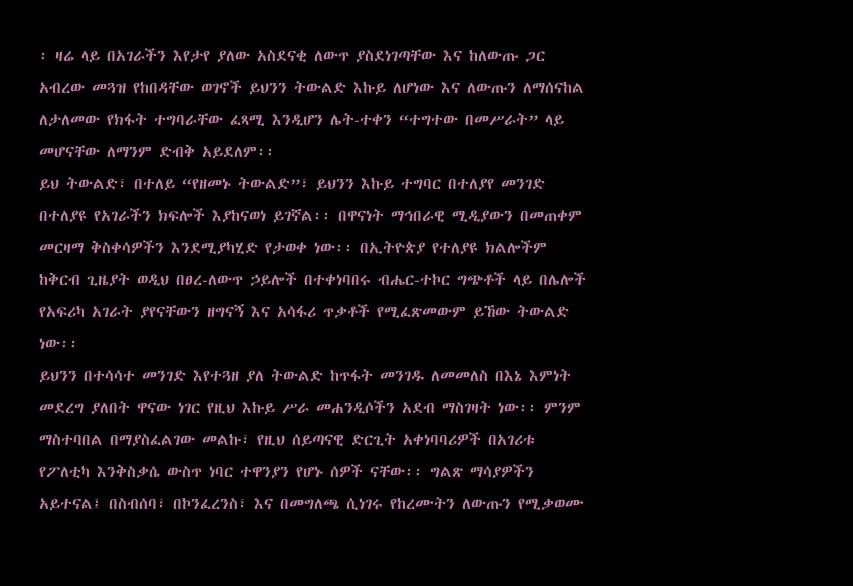፡ ዛሬ ላይ በአገራችን እየታየ ያለው አስደናቂ ለውጥ ያስደነገጣቸው እና ከለውጡ ጋር አብረው መጓዝ የከበዳቸው ወገኖች ይህንን ትውልድ እኩይ ለሆነው እና ለውጡን ለማሰናከል ለታለመው የክፋት ተግባራቸው ፈጻሚ እንዲሆን ሌት-ተቀን “ተግተው በመሥራት” ላይ መሆናቸው ለማንም ድብቅ አይደለም፡፡
ይህ ትውልድ፣ በተለይ “የዘመኑ ትውልድ”፣ ይህንን እኩይ ተግባር በተለያየ መንገድ በተለያዩ የአገራችን ክፍሎች እያከናወነ ይገኛል፡፡ በዋናነት ማኅበራዊ ሚዲያውን በመጠቀም መርዛማ ቅስቀሳዎችን እንደሚያካሂድ የታወቀ ነው፡፡ በኢትዮጵያ የተለያዩ ክልሎችም ከቅርብ ጊዜያት ወዲህ በፀረ-ለውጥ ኃይሎች በተቀነባበሩ ብሔር-ተኮር ግጭቶች ላይ በሌሎች የአፍሪካ አገራት ያየናቸውን ዘግናኝ እና አሳፋሪ ጥቃቶች የሚፈጽመውም ይኸው ትውልድ ነው፡፡
ይህንን በተሳሳተ መንገድ እየተጓዘ ያለ ትውልድ ከጥፋት መንገዱ ለመመለስ በእኔ እምነት መደረግ ያለበት ዋናው ነገር የዚህ እኩይ ሥራ መሐንዲሶችን አደብ ማስገዛት ነው፡፡ ምንም ማስተባበል በማያስፈልገው መልኩ፣ የዚህ ሰይጣናዊ ድርጊት አቀነባባሪዎች በአገሪቱ የፖለቲካ እንቅስቃሴ ውስጥ ነባር ተዋንያን የሆኑ ሰዎች ናቸው፡፡ ግልጽ ማሳያዎችን አይተናል፤ በስብሰባ፣ በኮንፈረንስ፣ እና በመግለጫ ሲነገሩ የከረሙትን ለውጡን የሚቃወሙ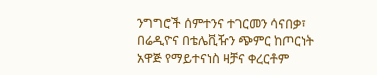ንግግሮች ሰምተንና ተገርመን ሳናበቃ፣ በሬዲዮና በቴሌቪዥን ጭምር ከጦርነት አዋጅ የማይተናነስ ዛቻና ቀረርቶም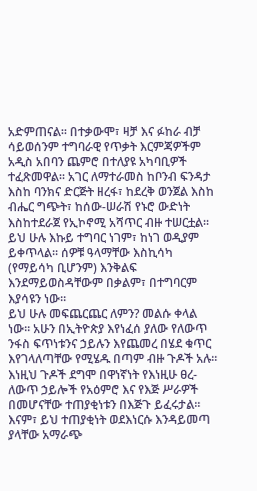አድምጠናል፡፡ በተቃውሞ፣ ዛቻ እና ፉከራ ብቻ ሳይወሰንም ተግባራዊ የጥቃት እርምጃዎችም አዲስ አበባን ጨምሮ በተለያዩ አካባቢዎች ተፈጽመዋል፡፡ አገር ለማተራመስ ከቦንብ ፍንዳታ እስከ ባንክና ድርጅት ዘረፋ፣ ከደረቅ ወንጀል እስከ ብሔር ግጭት፣ ከሰው-ሠራሽ የኑሮ ውድነት እስከተደራጀ የኢኮኖሚ አሻጥር ብዙ ተሠርቷል፡፡ ይህ ሁሉ እኩይ ተግባር ነገም፣ ከነገ ወዲያም ይቀጥላል፡፡ ሰዎቹ ዓላማቸው እስኪሳካ (የማይሳካ ቢሆንም) እንቅልፍ እንደማይወስዳቸውም በቃልም፣ በተግባርም እያሳዩን ነው፡፡
ይህ ሁሉ መፍጨርጨር ለምን? መልሱ ቀላል ነው፡፡ አሁን በኢትዮጵያ እየነፈሰ ያለው የለውጥ ንፋስ ፍጥነቱንና ኃይሉን እየጨመረ በሄደ ቁጥር እየገላለጣቸው የሚሄዱ በጣም ብዙ ጉዶች አሉ፡፡ እነዚህ ጉዶች ደግሞ በዋነኛነት የእነዚሁ ፀረ-ለውጥ ኃይሎች የአዕምሮ እና የእጅ ሥራዎች በመሆናቸው ተጠያቂነቱን በእጅጉ ይፈሩታል፡፡ እናም፣ ይህ ተጠያቂነት ወደእነርሱ እንዳይመጣ ያላቸው አማራጭ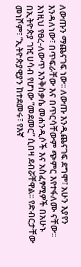ለውጡን ማጨናገፍ ነው፡፡ ለውጡ እንዲጨናገፍ ደግሞ፣ አሁን እያየን እንዳለነው፣ በጥፍራቸው እና በጥርሳቸውም ጭምር እየተፋለሙ ናቸው፡፡
እነዚህ የፀረ-ለውጥ እንቅስቃሴ መሐንዲሶች እና አስፈፃሚዎች በአሁኑ በኢትዮጵያ ገዢ ሀሳብ የሆነው “መደመር” ሲበዛ ደብሯቸዋል፡፡ የድብርታቸው መነሾም፣ “ኢትዮጵያዊያን ከተደመሩ፣ የእኛ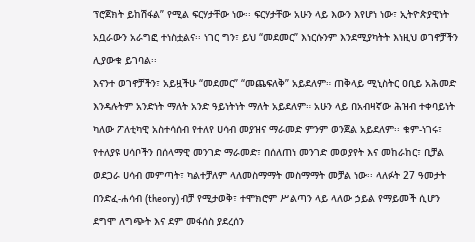ፕሮጀክት ይከሽፋል” የሚል ፍርሃታቸው ነው፡፡ ፍርሃታቸው አሁን ላይ እውን እየሆነ ነው፣ ኢትዮጵያዊነት አቧራውን አራግፎ ተነስቷልና፡፡ ነገር ግን፣ ይህ “መደመር” እነርሱንም እንደሚያካትት እነዚህ ወገኖቻችን ሊያውቁ ይገባል፡፡
እናንተ ወገኖቻችን፣ አይዟችሁ “መደመር” “መጨፍለቅ” አይደለም። ጠቅላይ ሚኒስትር ዐቢይ አሕመድ እንዳሉትም አንድነት ማለት አንድ ዓይነትነት ማለት አይደለም። አሁን ላይ በአብዛኛው ሕዝብ ተቀባይነት ካለው ፖለቲካዊ አስተሳሰብ የተለየ ሀሳብ መያዝና ማራመድ ምንም ወንጀል አይደለም፡፡ ቁም-ነገሩ፣ የተለያዩ ሀሳቦችን በሰላማዊ መንገድ ማራመድ፣ በሰለጠነ መንገድ መወያየት እና መከራከር፣ ቢቻል ወደጋራ ሀሳብ መምጣት፣ ካልተቻለም ላለመስማማት መስማማት መቻል ነው፡፡ ላለፉት 27 ዓመታት በንድፈ-ሐሳብ (theory) ብቻ የሚታወቅ፣ ተሞክሮም ሥልጣን ላይ ላለው ኃይል የማይመች ሲሆን ደግሞ ለግጭት እና ደም መፋሰስ ያደረሰን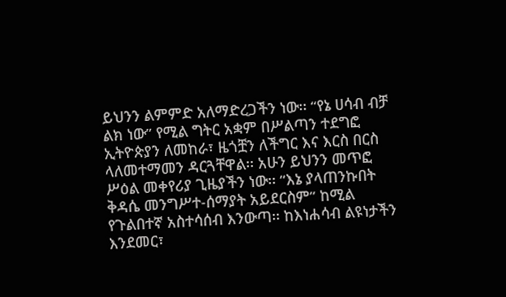ይህንን ልምምድ አለማድረጋችን ነው፡፡ “የኔ ሀሳብ ብቻ ልክ ነው” የሚል ግትር አቋም በሥልጣን ተደግፎ ኢትዮጵያን ለመከራ፣ ዜጎቿን ለችግር እና እርስ በርስ ላለመተማመን ዳርጓቸዋል፡፡ አሁን ይህንን መጥፎ ሥዕል መቀየሪያ ጊዜያችን ነው፡፡ “እኔ ያላጠንኩበት ቅዳሴ መንግሥተ-ሰማያት አይደርስም” ከሚል የጉልበተኛ አስተሳሰብ እንውጣ፡፡ ከእነሐሳብ ልዩነታችን እንደመር፣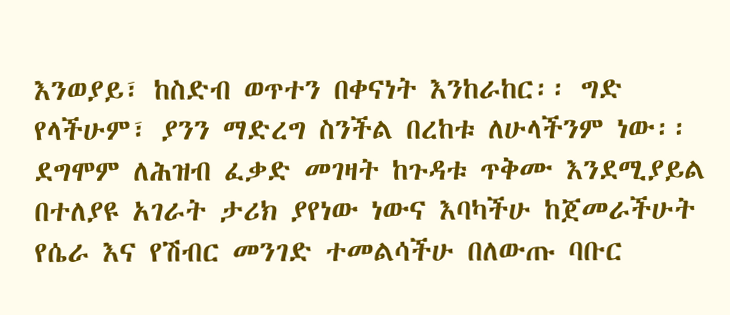እንወያይ፣ ከስድብ ወጥተን በቀናነት እንከራከር፡፡ ግድ የላችሁም፣ ያንን ማድረግ ስንችል በረከቱ ለሁላችንም ነው፡፡ ደግሞም ለሕዝብ ፈቃድ መገዛት ከጉዳቱ ጥቅሙ እንደሚያይል በተለያዩ አገራት ታሪክ ያየነው ነውና እባካችሁ ከጀመራችሁት የሴራ እና የሽብር መንገድ ተመልሳችሁ በለውጡ ባቡር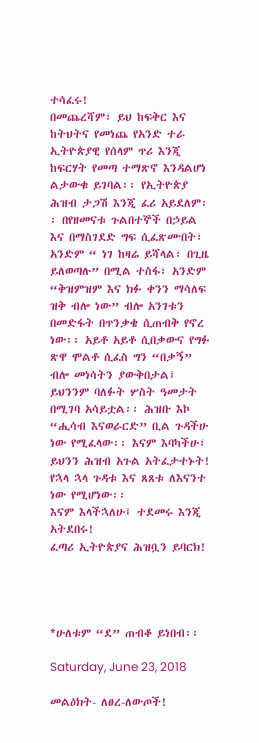ተሳፈሩ!
በመጨረሻም፣ ይህ ከፍቅር እና ከትህትና የመነጨ የአንድ ተራ ኢትዮጵያዊ የሰላም ጥሪ እንጂ ከፍርሃት የመጣ ተማጽኖ እንዳልሆነ ልታውቁ ይገባል፡፡ የኢትዮጵያ ሕዝብ ታጋሽ እንጂ ፈሪ አይደለም፡፡ በየዘመናቱ ጉልበተኞች በኃይል እና በማስገደድ ግፍ ሲፈጽሙበት፣ አንድም “ ነገ ከዛሬ ይሻላል፣ በጊዜ ይለወጣሉ” በሚል ተስፋ፣ አንድም “ቅዝምዝም እና ክፉ ቀንን ማሳለፍ ዝቅ ብሎ ነው” ብሎ አንገቱን በመድፋት በጥንቃቄ ሲጠብቅ የኖረ ነው፡፡ አይቶ አይቶ ሲበቃውና የግፉ ጽዋ ሞልቶ ሲፈስ ግን “በቃኝ” ብሎ መነሳትን ያውቅበታል፤ ይህንንም ባለፉት ሦስት ዓመታት በሚገባ አሳይቷል፡፡ ሕዝቡ እኮ “ሒሳብ እናወራርድ” ቢል ጉዳችሁ ነው የሚፈላው፡፡ እናም እባካችሁ፣ ይህንን ሕዝብ አጉል አትፈታተኑት! የኋላ ኋላ ጉዳቱ እና ጸጸቱ ለእናንተ ነው የሚሆነው፡፡
እናም እላችኋለሁ፤ ተደመሩ እንጂ አትደበሩ!
ፈጣሪ ኢትዮጵያና ሕዝቧን ይባርክ!




*ሁለቱም “ደ” ጠብቆ ይነበብ፡፡

Saturday, June 23, 2018

መልዕክት- ለፀረ-ለውጦች!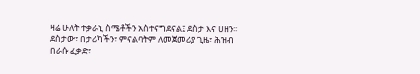ዛሬ ሁለት ተቃራኒ ስሜቶችን አስተናግደናል፤ ደስታ እና ሀዘን፡፡ ደስታው፣ በታሪካችን፣ ምናልባትም ለመጀመሪያ ጊዜ፣ ሕዝብ በራሱ ፈቃድ፣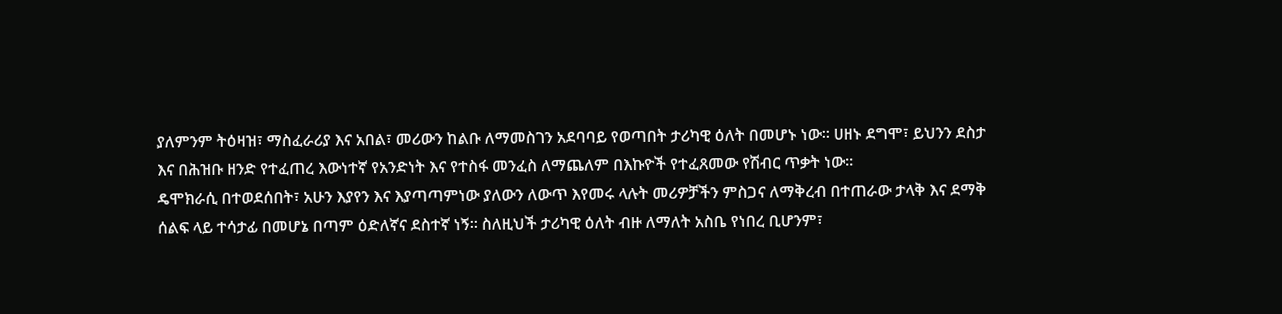ያለምንም ትዕዛዝ፣ ማስፈራሪያ እና አበል፣ መሪውን ከልቡ ለማመስገን አደባባይ የወጣበት ታሪካዊ ዕለት በመሆኑ ነው፡፡ ሀዘኑ ደግሞ፣ ይህንን ደስታ እና በሕዝቡ ዘንድ የተፈጠረ እውነተኛ የአንድነት እና የተስፋ መንፈስ ለማጨለም በእኩዮች የተፈጸመው የሽብር ጥቃት ነው፡፡
ዴሞክራሲ በተወደሰበት፣ አሁን እያየን እና እያጣጣምነው ያለውን ለውጥ እየመሩ ላሉት መሪዎቻችን ምስጋና ለማቅረብ በተጠራው ታላቅ እና ደማቅ ሰልፍ ላይ ተሳታፊ በመሆኔ በጣም ዕድለኛና ደስተኛ ነኝ፡፡ ስለዚህች ታሪካዊ ዕለት ብዙ ለማለት አስቤ የነበረ ቢሆንም፣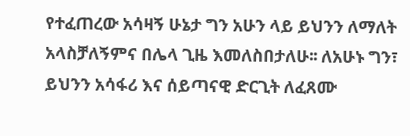የተፈጠረው አሳዛኝ ሁኔታ ግን አሁን ላይ ይህንን ለማለት አላስቻለኝምና በሌላ ጊዜ እመለስበታለሁ፡፡ ለአሁኑ ግን፣ ይህንን አሳፋሪ እና ሰይጣናዊ ድርጊት ለፈጸሙ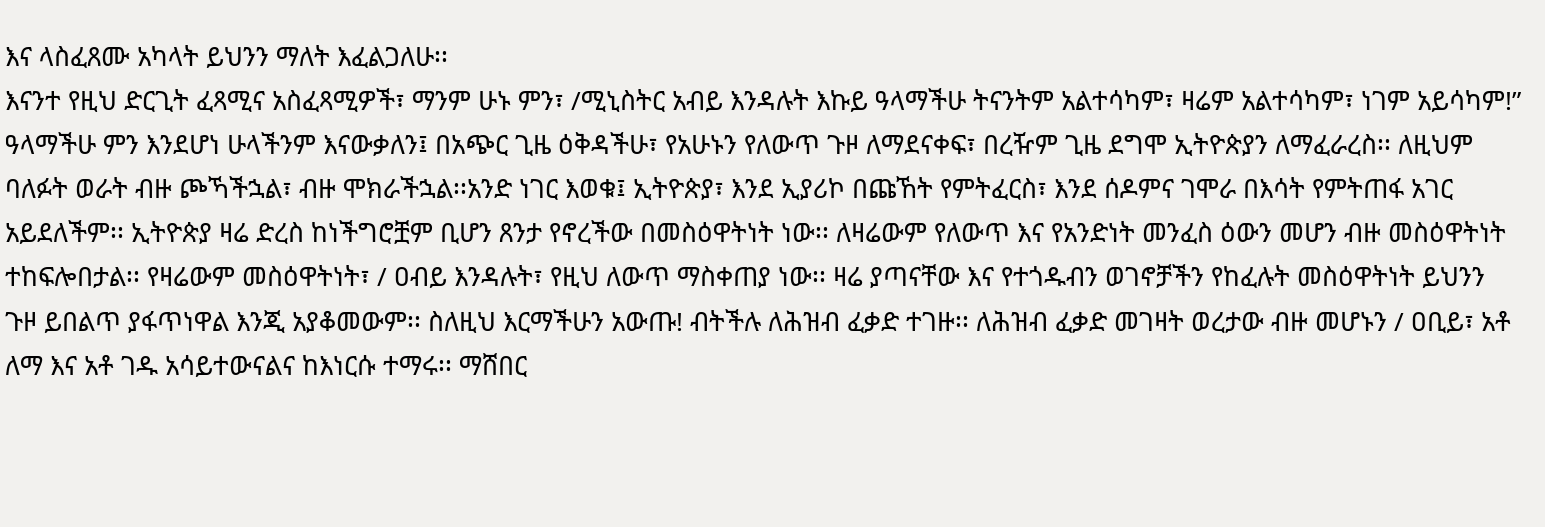እና ላስፈጸሙ አካላት ይህንን ማለት እፈልጋለሁ፡፡
እናንተ የዚህ ድርጊት ፈጻሚና አስፈጻሚዎች፣ ማንም ሁኑ ምን፣ /ሚኒስትር አብይ እንዳሉት እኩይ ዓላማችሁ ትናንትም አልተሳካም፣ ዛሬም አልተሳካም፣ ነገም አይሳካም!” ዓላማችሁ ምን እንደሆነ ሁላችንም እናውቃለን፤ በአጭር ጊዜ ዕቅዳችሁ፣ የአሁኑን የለውጥ ጉዞ ለማደናቀፍ፣ በረዥም ጊዜ ደግሞ ኢትዮጵያን ለማፈራረስ፡፡ ለዚህም ባለፉት ወራት ብዙ ጮኻችኋል፣ ብዙ ሞክራችኋል፡፡አንድ ነገር እወቁ፤ ኢትዮጵያ፣ እንደ ኢያሪኮ በጩኸት የምትፈርስ፣ እንደ ሰዶምና ገሞራ በእሳት የምትጠፋ አገር አይደለችም፡፡ ኢትዮጵያ ዛሬ ድረስ ከነችግሮቿም ቢሆን ጸንታ የኖረችው በመስዕዋትነት ነው፡፡ ለዛሬውም የለውጥ እና የአንድነት መንፈስ ዕውን መሆን ብዙ መስዕዋትነት ተከፍሎበታል፡፡ የዛሬውም መስዕዋትነት፣ / ዐብይ እንዳሉት፣ የዚህ ለውጥ ማስቀጠያ ነው፡፡ ዛሬ ያጣናቸው እና የተጎዱብን ወገኖቻችን የከፈሉት መስዕዋትነት ይህንን ጉዞ ይበልጥ ያፋጥነዋል እንጂ አያቆመውም፡፡ ስለዚህ እርማችሁን አውጡ! ብትችሉ ለሕዝብ ፈቃድ ተገዙ፡፡ ለሕዝብ ፈቃድ መገዛት ወረታው ብዙ መሆኑን / ዐቢይ፣ አቶ ለማ እና አቶ ገዱ አሳይተውናልና ከእነርሱ ተማሩ፡፡ ማሸበር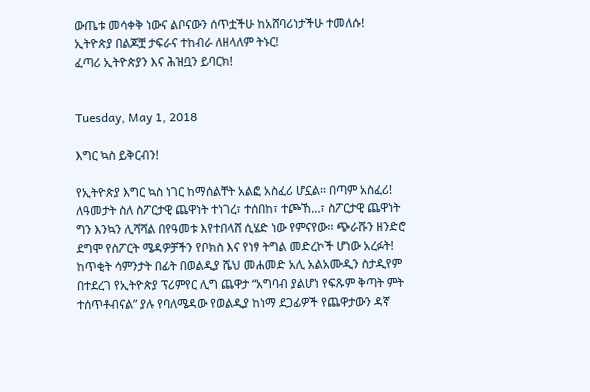ውጤቱ መሳቀቅ ነውና ልቦናውን ሰጥቷችሁ ከአሸባሪነታችሁ ተመለሱ!
ኢትዮጵያ በልጆቿ ታፍራና ተከብራ ለዘላለም ትኑር!
ፈጣሪ ኢትዮጵያን እና ሕዝቧን ይባርክ!


Tuesday, May 1, 2018

እግር ኳስ ይቅርብን!

የኢትዮጵያ እግር ኳስ ነገር ከማሰልቸት አልፎ አስፈሪ ሆኗል፡፡ በጣም አስፈሪ! ለዓመታት ስለ ስፖርታዊ ጨዋነት ተነገረ፣ ተሰበከ፣ ተጮኸ…፣ ስፖርታዊ ጨዋነት ግን እንኳን ሊሻሻል በየዓመቱ እየተበላሸ ሲሄድ ነው የምናየው፡፡ ጭራሹን ዘንድሮ ደግሞ የስፖርት ሜዳዎቻችን የቦክስ እና የነፃ ትግል መድረኮች ሆነው አረፉት!
ከጥቂት ሳምንታት በፊት በወልዲያ ሼህ መሐመድ አሊ አልአሙዲን ስታዲየም በተደረገ የኢትዮጵያ ፕሪምየር ሊግ ጨዋታ “አግባብ ያልሆነ የፍጹም ቅጣት ምት ተሰጥቶብናል” ያሉ የባለሜዳው የወልዲያ ከነማ ደጋፊዎች የጨዋታውን ዳኛ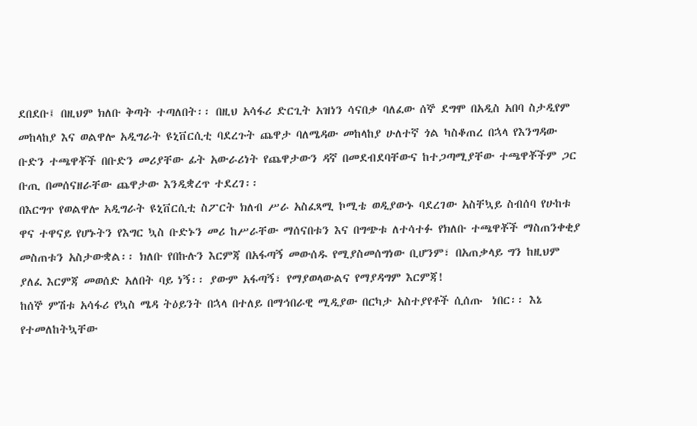ደበደቡ፤ በዚህም ክለቡ ቅጣት ተጣለበት፡፡ በዚህ አሳፋሪ ድርጊት አዝነን ሳናበቃ ባለፈው ሰኞ ደግሞ በአዲስ አበባ ስታዲየም  መከላከያ እና ወልዋሎ አዲግራት ዩኒቨርሲቲ ባደረጉት ጨዋታ ባለሜዳው መከላከያ ሁለተኛ ጎል ካስቆጠረ በኋላ የእንግዳው ቡድን ተጫዋቾች በቡድን መሪያቸው ፊት አውራሪነት የጨዋታውን ዳኛ በመደብደባቸውና ከተጋጣሚያቸው ተጫዋቾችም ጋር ቡጢ በመሰናዘራቸው ጨዋታው እንዲቋረጥ ተደረገ፡፡
በእርግጥ የወልዋሎ አዲግራት ዩኒቨርሲቲ ስፖርት ክለብ ሥራ አስፈጻሚ ኮሚቴ ወዲያውኑ ባደረገው አስቸኳይ ስብሰባ የሁከቱ ዋና ተዋናይ የሆኑትን የእግር ኳስ ቡድኑን መሪ ከሥራቸው ማሰናበቱን እና በግጭቱ ለተሳተፉ የክለቡ ተጫዋቾች ማስጠንቀቂያ መስጠቱን አስታውቋል፡፡ ክለቡ የበኩሉን እርምጃ በአፋጣኝ መውሰዱ የሚያስመሰግነው ቢሆንም፣ በአጠቃላይ ግን ከዚህም ያለፈ እርምጃ መወሰድ አለበት ባይ ነኝ፡፡ ያውም አፋጣኝ፣ የማያወላውልና የማያዳግም እርምጃ!
ከሰኞ ምሽቱ አሳፋሪ የኳስ ሜዳ ትዕይንት በኋላ በተለይ በማኅበራዊ ሚዲያው በርካታ አስተያየቶች ሲሰጡ  ነበር፡፡ እኔ የተመለከትኳቸው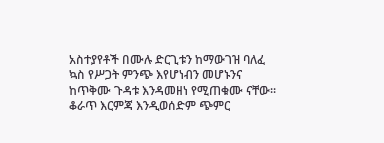አስተያየቶች በሙሉ ድርጊቱን ከማውገዝ ባለፈ ኳስ የሥጋት ምንጭ እየሆነብን መሆኑንና ከጥቅሙ ጉዳቱ እንዳመዘነ የሚጠቁሙ ናቸው፡፡ ቆራጥ እርምጃ እንዲወሰድም ጭምር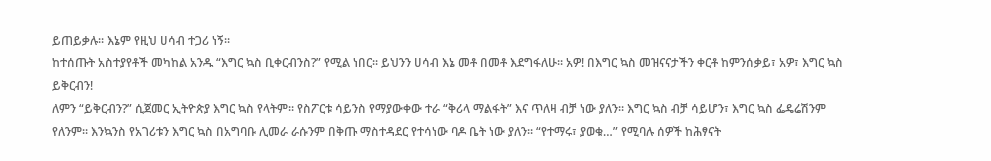ይጠይቃሉ፡፡ እኔም የዚህ ሀሳብ ተጋሪ ነኝ፡፡
ከተሰጡት አስተያየቶች መካከል አንዱ “እግር ኳስ ቢቀርብንስ?” የሚል ነበር፡፡ ይህንን ሀሳብ እኔ መቶ በመቶ እደግፋለሁ፡፡ አዎ! በእግር ኳስ መዝናናታችን ቀርቶ ከምንሰቃይ፣ አዎ፣ እግር ኳስ ይቅርብን!
ለምን “ይቅርብን?” ሲጀመር ኢትዮጵያ እግር ኳስ የላትም፡፡ የስፖርቱ ሳይንስ የማያውቀው ተራ “ቅሪላ ማልፋት” እና ጥለዛ ብቻ ነው ያለን፡፡ እግር ኳስ ብቻ ሳይሆን፣ እግር ኳስ ፌዴሬሽንም የለንም፡፡ እንኳንስ የአገሪቱን እግር ኳስ በአግባቡ ሊመራ ራሱንም በቅጡ ማስተዳደር የተሳነው ባዶ ቤት ነው ያለን፡፡ “የተማሩ፣ ያወቁ…” የሚባሉ ሰዎች ከሕፃናት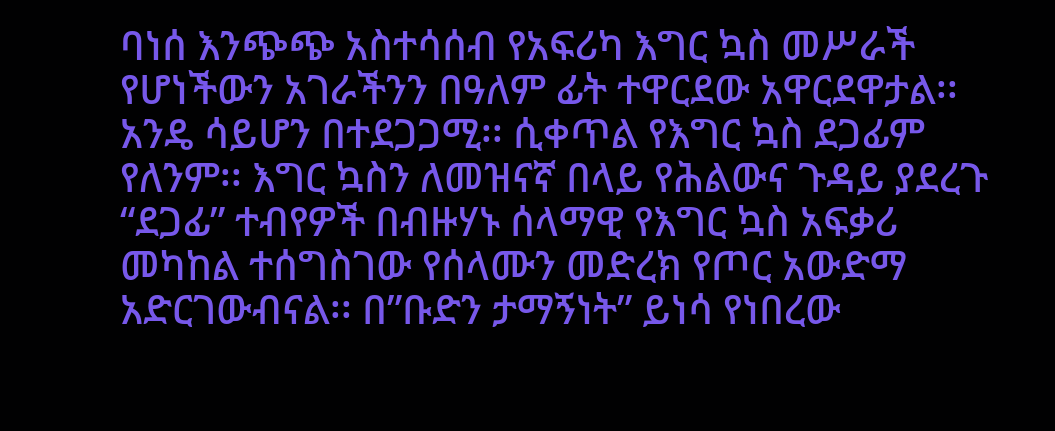ባነሰ እንጭጭ አስተሳሰብ የአፍሪካ እግር ኳስ መሥራች የሆነችውን አገራችንን በዓለም ፊት ተዋርደው አዋርደዋታል፡፡ አንዴ ሳይሆን በተደጋጋሚ፡፡ ሲቀጥል የእግር ኳስ ደጋፊም የለንም፡፡ እግር ኳስን ለመዝናኛ በላይ የሕልውና ጉዳይ ያደረጉ “ደጋፊ” ተብየዎች በብዙሃኑ ሰላማዊ የእግር ኳስ አፍቃሪ መካከል ተሰግስገው የሰላሙን መድረክ የጦር አውድማ አድርገውብናል፡፡ በ”ቡድን ታማኝነት” ይነሳ የነበረው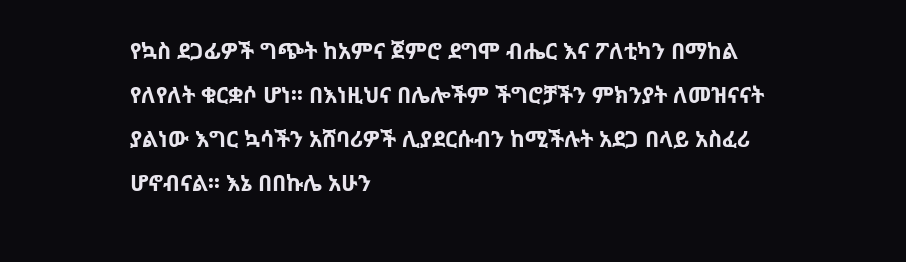የኳስ ደጋፊዎች ግጭት ከአምና ጀምሮ ደግሞ ብሔር እና ፖለቲካን በማከል የለየለት ቁርቋሶ ሆነ፡፡ በእነዚህና በሌሎችም ችግሮቻችን ምክንያት ለመዝናናት ያልነው እግር ኳሳችን አሸባሪዎች ሊያደርሱብን ከሚችሉት አደጋ በላይ አስፈሪ ሆኖብናል፡፡ እኔ በበኩሌ አሁን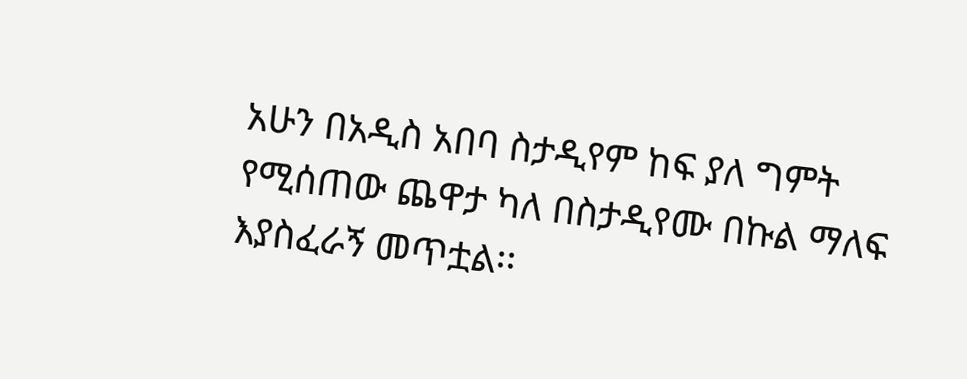አሁን በአዲስ አበባ ስታዲየም ከፍ ያለ ግምት የሚሰጠው ጨዋታ ካለ በስታዲየሙ በኩል ማለፍ እያስፈራኝ መጥቷል፡፡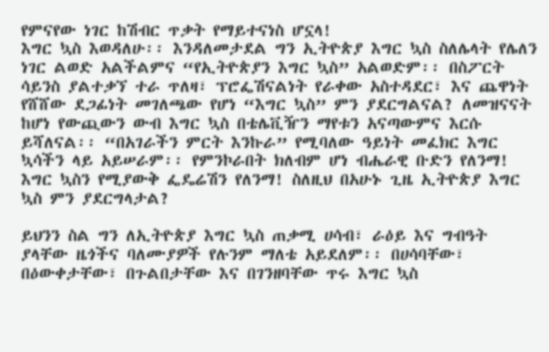የምናየው ነገር ከሽብር ጥቃት የማይተናነስ ሆኗላ!
እግር ኳስ እወዳለሁ፡፡ እንዳለመታደል ግን ኢትዮጵያ እግር ኳስ ስለሌላት የሌለን ነገር ልወድ አልችልምና “የኢትዮጵያን እግር ኳስ” አልወድም፡፡ በስፖርት ሳይንስ ያልተቃኘ ተራ ጥለዛ፣ ፕሮፌሽናልነት የራቀው አስተዳደር፣ እና ጨዋነት የሸሸው ደጋፊነት መገለጫው የሆነ “እግር ኳስ” ምን ያደርግልናል? ለመዝናናት ከሆነ የውጪውን ውብ እግር ኳስ በቴሌቪዥን ማየቱን አናጣውምና እርሱ ይሻለናል፡፡ “በአገራችን ምርት እንኩራ” የሚባለው ዓይነት መፈክር እግር ኳሳችን ላይ አይሠራም፡፡ የምንኮራበት ክለብም ሆነ ብሔራዊ ቡድን የለንማ! እግር ኳስን የሚያውቅ ፌዴሬሽን የለንማ! ስለዚህ በአሁኑ ጊዜ ኢትዮጵያ እግር ኳስ ምን ያደርግላታል?

ይህንን ስል ግን ለኢትዮጵያ እግር ኳስ ጠቃሚ ሀሳብ፣ ራዕይ እና ግብዓት ያላቸው ዜጎችና ባለሙያዎች የሉንም ማለቴ አይደለም፡፡ በሀሳባቸው፣ በዕውቀታቸው፣ በጉልበታቸው እና በገንዘባቸው ጥሩ እግር ኳስ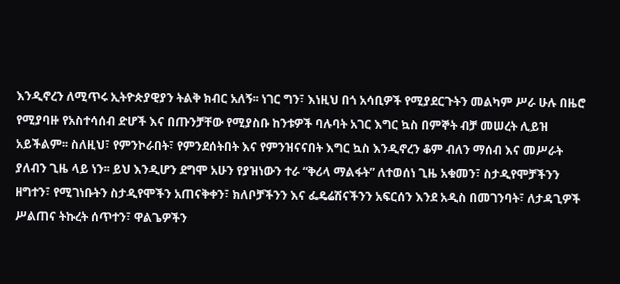እንዲኖረን ለሚጥሩ ኢትዮጵያዊያን ትልቅ ክብር አለኝ፡፡ ነገር ግን፣ እነዚህ በጎ አሳቢዎች የሚያደርጉትን መልካም ሥራ ሁሉ በዜሮ የሚያባዙ የአስተሳሰብ ድሆች እና በጡንቻቸው የሚያስቡ ከንቱዎች ባሉባት አገር እግር ኳስ በምኞት ብቻ መሠረት ሊይዝ አይችልም፡፡ ስለዚህ፣ የምንኮራበት፣ የምንደሰትበት እና የምንዝናናበት እግር ኳስ እንዲኖረን ቆም ብለን ማሰብ እና መሥራት ያለብን ጊዜ ላይ ነን፡፡ ይህ እንዲሆን ደግሞ አሁን የያዝነውን ተራ “ቅሪላ ማልፋት” ለተወሰነ ጊዜ አቁመን፣ ስታዲየሞቻችንን ዘግተን፣ የሚገነቡትን ስታዲየሞችን አጠናቅቀን፣ ክለቦቻችንን እና ፌዴሬሽናችንን አፍርሰን እንደ አዲስ በመገንባት፣ ለታዳጊዎች ሥልጠና ትኩረት ሰጥተን፣ ዋልጌዎችን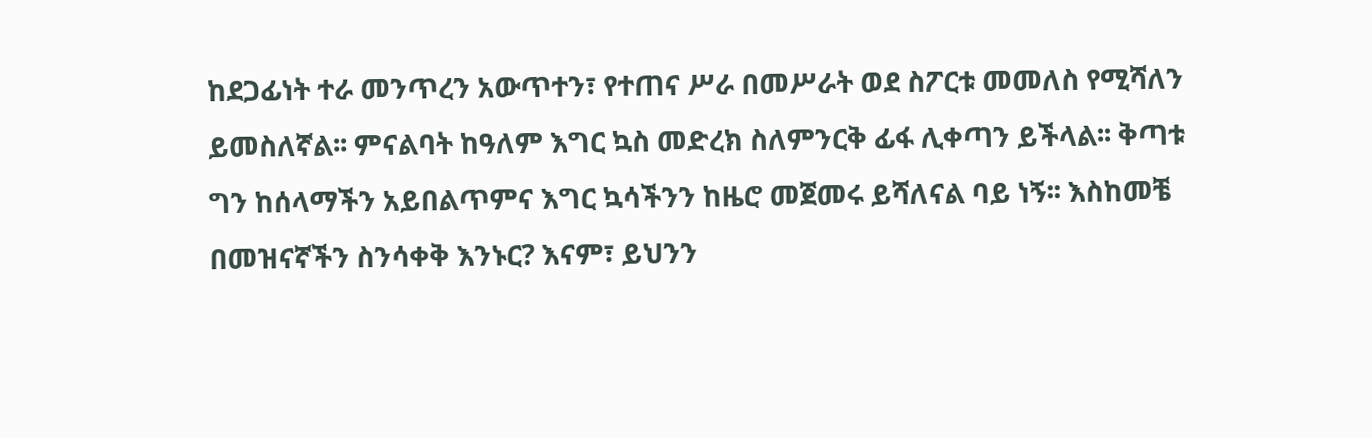ከደጋፊነት ተራ መንጥረን አውጥተን፣ የተጠና ሥራ በመሥራት ወደ ስፖርቱ መመለስ የሚሻለን ይመስለኛል፡፡ ምናልባት ከዓለም እግር ኳስ መድረክ ስለምንርቅ ፊፋ ሊቀጣን ይችላል፡፡ ቅጣቱ ግን ከሰላማችን አይበልጥምና እግር ኳሳችንን ከዜሮ መጀመሩ ይሻለናል ባይ ነኝ፡፡ እስከመቼ በመዝናኛችን ስንሳቀቅ እንኑር? እናም፣ ይህንን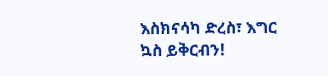እስክናሳካ ድረስ፣ እግር ኳስ ይቅርብን!